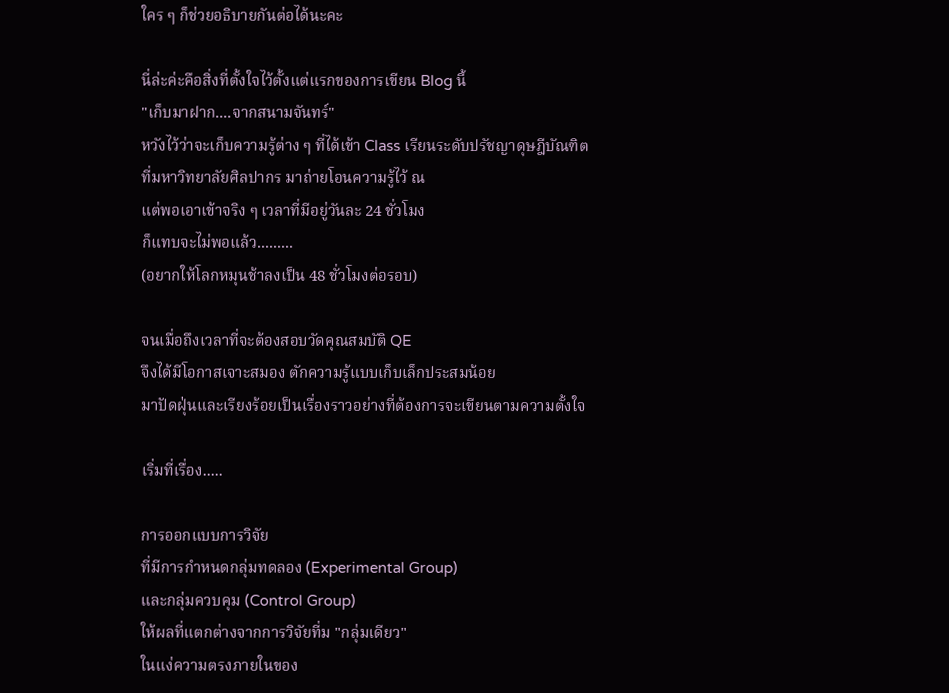ใคร ๆ ก็ช่วยอธิบายกันต่อได้นะคะ

นี่ล่ะค่ะคือสิ่งที่ตั้งใจไว้ตั้งแต่แรกของการเขียน Blog นี้
"เก็บมาฝาก....จากสนามจันทร์"
หวังไว้ว่าจะเก็บความรู้ต่าง ๆ ที่ได้เข้า Class เรียนระดับปรัชญาดุษฎีบัณฑิต
ที่มหาวิทยาลัยศิลปากร มาถ่ายโอนความรู้ไว้ ณ
แต่พอเอาเข้าจริง ๆ เวลาที่มีอยู่วันละ 24 ชั่วโมง
ก็แทบจะไม่พอแล้ว.........
(อยากให้โลกหมุนช้าลงเป็น 48 ชั่วโมงต่อรอบ)

จนเมื่อถึงเวลาที่จะต้องสอบวัดคุณสมบัติ QE
จึงได้มีโอกาสเจาะสมอง ตักความรู้แบบเก็บเล็กประสมน้อย
มาปัดฝุ่นและเรียงร้อยเป็นเรื่องราวอย่างที่ต้องการจะเขียนตามความตั้งใจ

เริ่มที่เรื่อง.....

การออกแบบการวิจัย
ที่มีการกำหนดกลุ่มทดลอง (Experimental Group)
และกลุ่มควบคุม (Control Group)
ให้ผลที่แตกต่างจากการวิจัยที่ม "กลุ่มเดียว"
ในแง่ความตรงภายในของ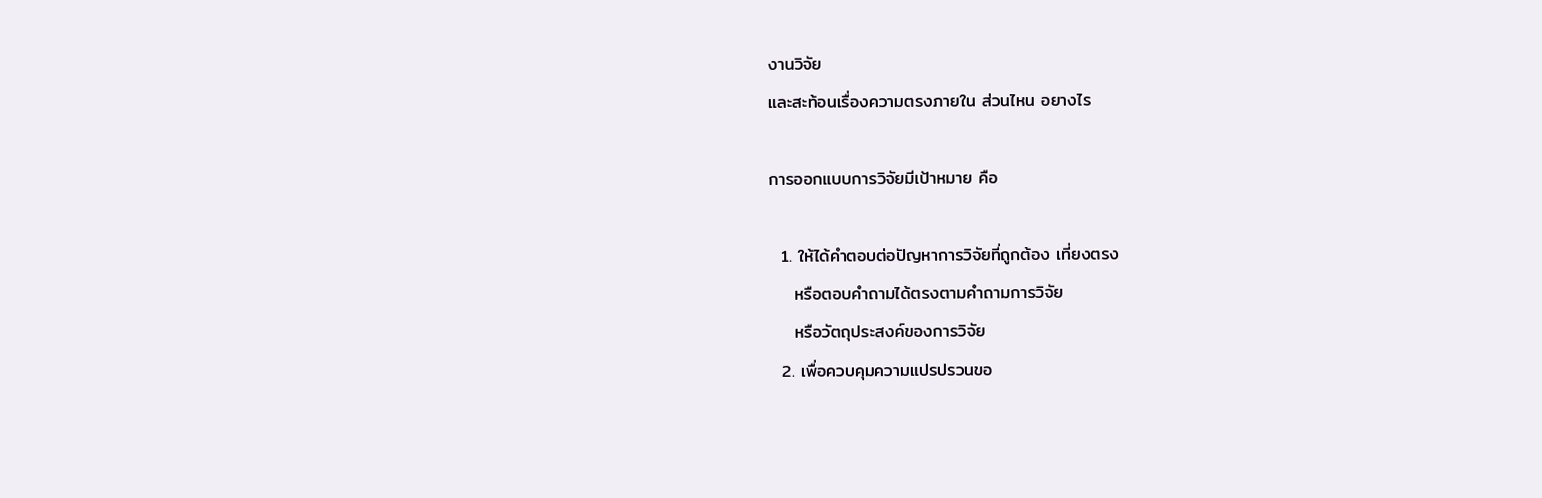งานวิจัย
และสะท้อนเรื่องความตรงภายใน ส่วนไหน อยางไร

การออกแบบการวิจัยมีเป้าหมาย คือ

  1. ให้ได้คำตอบต่อปัญหาการวิจัยที่ถูกต้อง เที่ยงตรง
    หรือตอบคำถามได้ตรงตามคำถามการวิจัย
    หรือวัตถุประสงค์ของการวิจัย
  2. เพื่อควบคุมความแปรปรวนขอ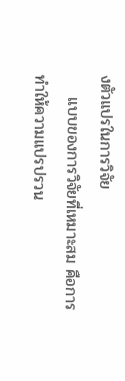งตัวแปรในการวิจัย
    แบบของการวิจัยที่เหมาะสม คือการทำให้ความแปรปรวน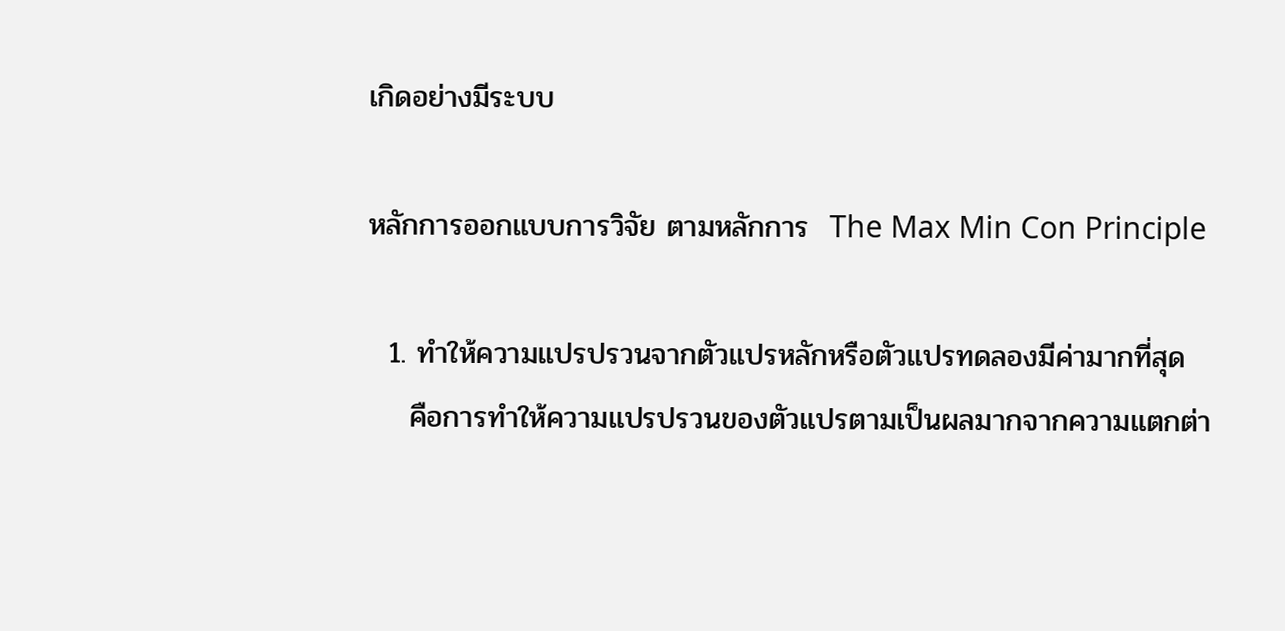เกิดอย่างมีระบบ

หลักการออกแบบการวิจัย ตามหลักการ  The Max Min Con Principle

  1. ทำให้ความแปรปรวนจากตัวแปรหลักหรือตัวแปรทดลองมีค่ามากที่สุด
    คือการทำให้ความแปรปรวนของตัวแปรตามเป็นผลมากจากความแตกต่า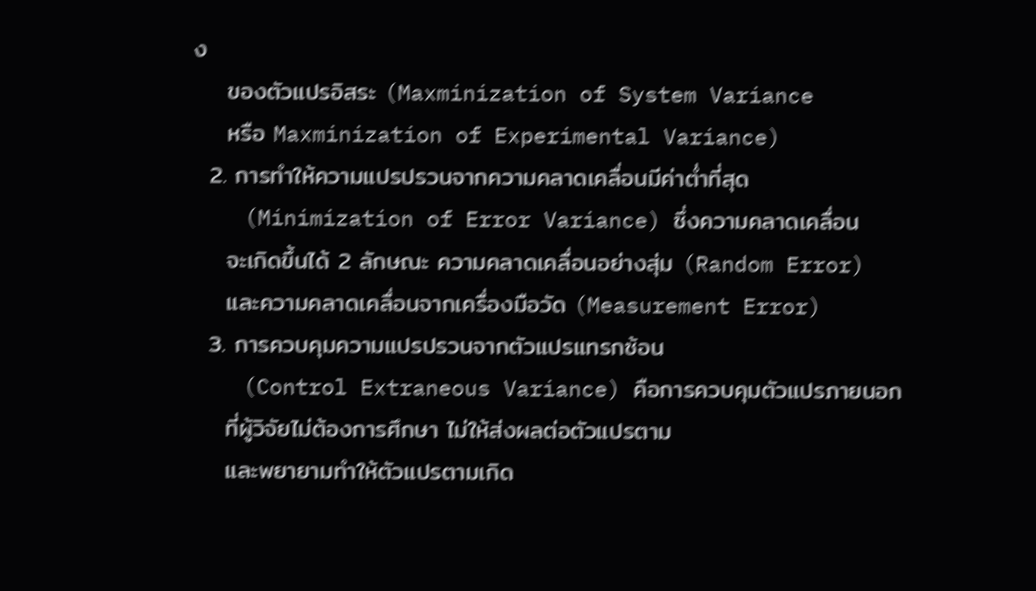ง
    ของตัวแปรอิสระ (Maxminization of System Variance
    หรือ Maxminization of Experimental Variance)
  2. การทำให้ความแปรปรวนจากความคลาดเคลื่อนมีค่าต่ำที่สุด
    (Minimization of Error Variance) ซึ่งความคลาดเคลื่อน
    จะเกิดขึ้นได้ 2 ลักษณะ ความคลาดเคลื่อนอย่างสุ่ม (Random Error)
    และความคลาดเคลื่อนจากเครื่องมือวัด (Measurement Error)
  3. การควบคุมความแปรปรวนจากตัวแปรแทรกซ้อน
    (Control Extraneous Variance) คือการควบคุมตัวแปรภายนอก
    ที่ผู้วิจัยไม่ต้องการศึกษา ไม่ให้ส่งผลต่อตัวแปรตาม
    และพยายามทำให้ตัวแปรตามเกิด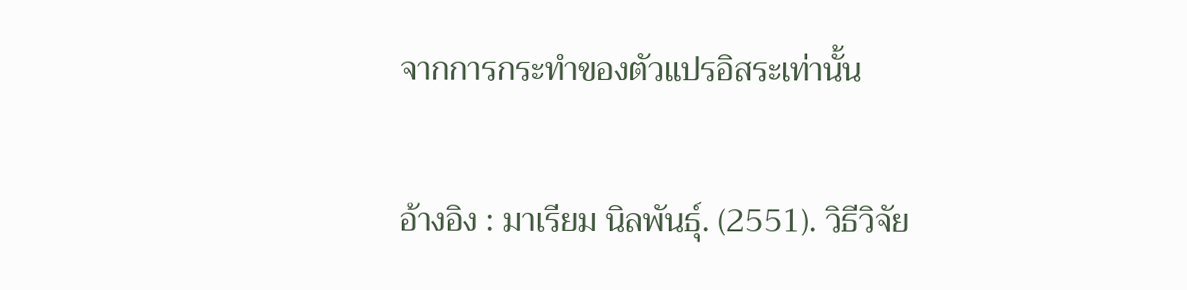จากการกระทำของตัวแปรอิสระเท่านั้น

อ้างอิง : มาเรียม นิลพันธุ์. (2551). วิธีวิจัย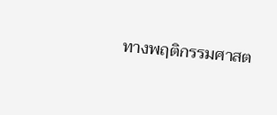ทางพฤติกรรมศาสต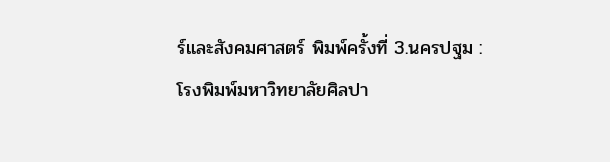ร์และสังคมศาสตร์ พิมพ์ครั้งที่ 3.นครปฐม : โรงพิมพ์มหาวิทยาลัยศิลปา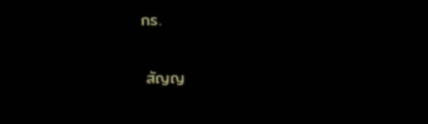กร.

 สัญญ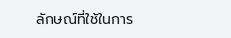ลักษณ์ที่ใช้ในการ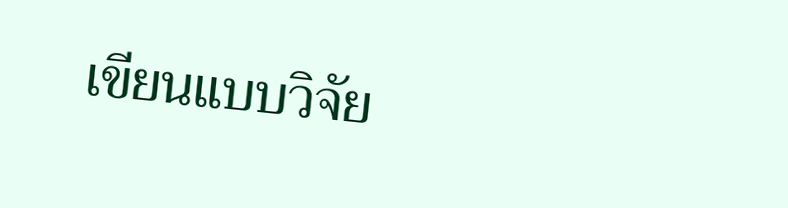เขียนแบบวิจัย